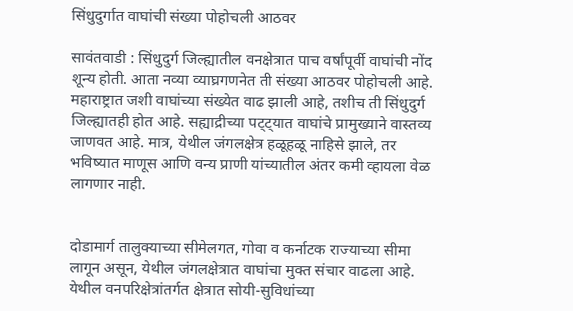सिंधुदुर्गात वाघांची संख्या पोहोचली आठवर

सावंतवाडी : सिंधुदुर्ग जिल्ह्यातील वनक्षेत्रात पाच वर्षांपूर्वी वाघांची नोंद शून्य होती. आता नव्या व्याघ्रगणनेत ती संख्या आठवर पोहोचली आहे. महाराष्ट्रात जशी वाघांच्या संख्येत वाढ झाली आहे, तशीच ती सिंधुदुर्ग जिल्ह्यातही होत आहे. सह्याद्रीच्या पट्ट्यात वाघांचे प्रामुख्याने वास्तव्य जाणवत आहे. मात्र, येथील जंगलक्षेत्र हळूहळू नाहिसे झाले, तर भविष्यात माणूस आणि वन्य प्राणी यांच्यातील अंतर कमी व्हायला वेळ लागणार नाही.


दोडामार्ग तालुक्याच्या सीमेलगत, गोवा व कर्नाटक राज्याच्या सीमा लागून असून, येथील जंगलक्षेत्रात वाघांचा मुक्त संचार वाढला आहे. येथील वनपरिक्षेत्रांतर्गत क्षेत्रात सोयी-सुविधांच्या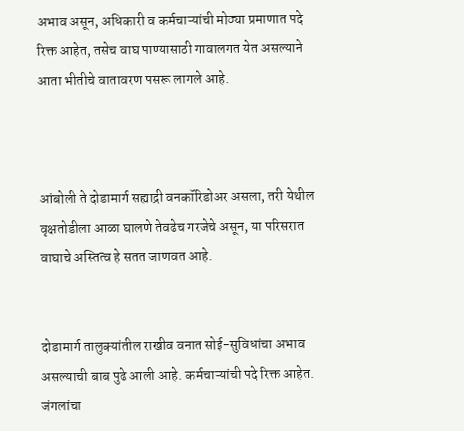अभाव असून, अधिकारी व कर्मचाऱ्यांची मोठ्या प्रमाणात पदे रिक्त आहेत, तसेच वाघ पाण्यासाठी गावालगत येत असल्याने आता भीतीचे वातावरण पसरू लागले आहे.



आंबोली ते दोडामार्ग सह्याद्री वनकॉरिडोअर असला, तरी येथील वृक्षतोडीला आळा घालणे तेवढेच गरजेचे असून, या परिसरात वाघाचे अस्तित्व हे सतत जाणवत आहे.


दोडामार्ग तालुक्यांतील राखीव वनात सोई-सुविधांचा अभाव असल्याची बाब पुढे आली आहे. कर्मचाऱ्यांची पदे रिक्त आहेत. जंगलांचा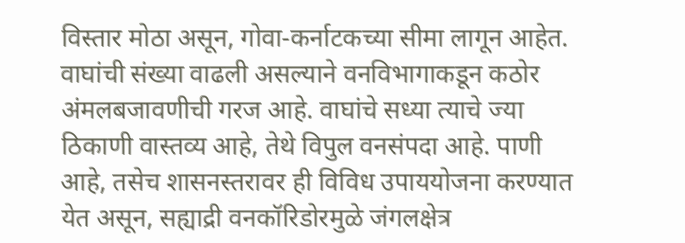विस्तार मोठा असून, गोवा-कर्नाटकच्या सीमा लागून आहेत. वाघांची संख्या वाढली असल्याने वनविभागाकडून कठोर अंमलबजावणीची गरज आहे. वाघांचे सध्या त्याचे ज्या ठिकाणी वास्तव्य आहे, तेथे विपुल वनसंपदा आहे. पाणी आहे, तसेच शासनस्तरावर ही विविध उपाययोजना करण्यात येत असून, सह्याद्री वनकॉरिडोरमुळे जंगलक्षेत्र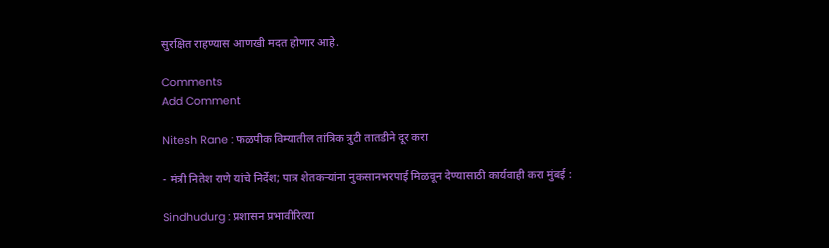सुरक्षित राहण्यास आणखी मदत होणार आहे.

Comments
Add Comment

Nitesh Rane : फळपीक विम्यातील तांत्रिक त्रुटी तातडीने दूर करा

- मंत्री नितेश राणे यांचे निर्देश; पात्र शेतकऱ्यांना नुकसानभरपाई मिळवून देण्यासाठी कार्यवाही करा मुंबई :

Sindhudurg : प्रशासन प्रभावीरित्या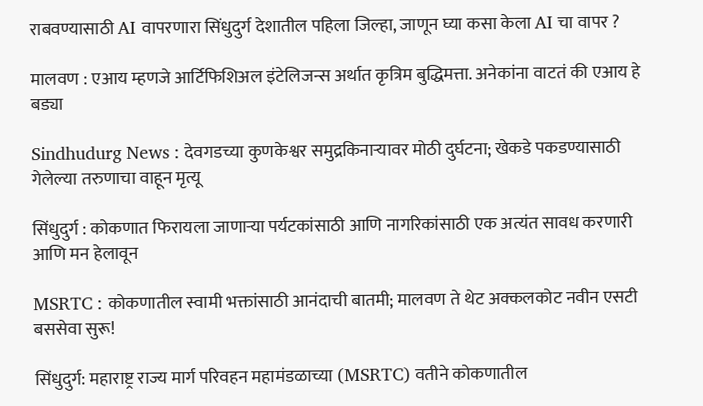राबवण्यासाठी AI वापरणारा सिंधुदुर्ग देशातील पहिला जिल्हा, जाणून घ्या कसा केला AI चा वापर ?

मालवण : एआय म्हणजे आर्टिफिशिअल इंटेलिजन्स अर्थात कृत्रिम बुद्धिमत्ता. अनेकांना वाटतं की एआय हे बड्या

Sindhudurg News : देवगडच्या कुणकेश्वर समुद्रकिनाऱ्यावर मोठी दुर्घटना; खेकडे पकडण्यासाठी गेलेल्या तरुणाचा वाहून मृत्यू

सिंधुदुर्ग : कोकणात फिरायला जाणाऱ्या पर्यटकांसाठी आणि नागरिकांसाठी एक अत्यंत सावध करणारी आणि मन हेलावून

MSRTC : कोकणातील स्वामी भक्तांसाठी आनंदाची बातमी; मालवण ते थेट अक्कलकोट नवीन एसटी बससेवा सुरू!

सिंधुदुर्ग: महाराष्ट्र राज्य मार्ग परिवहन महामंडळाच्या (MSRTC) वतीने कोकणातील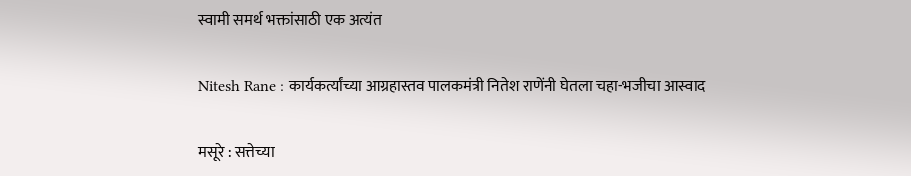स्वामी समर्थ भक्तांसाठी एक अत्यंत

Nitesh Rane : कार्यकर्त्यांच्या आग्रहास्तव पालकमंत्री नितेश राणेंनी घेतला चहा-भजीचा आस्वाद

मसूरे : सत्तेच्या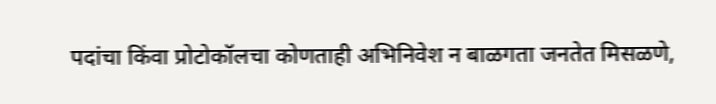पदांचा किंवा प्रोटोकॉलचा कोणताही अभिनिवेश न बाळगता जनतेत मिसळणे,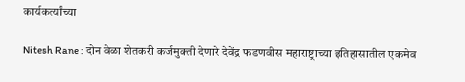कार्यकर्त्यांच्या

Nitesh Rane : दोन वेळा शेतकरी कर्जमुक्ती देणारे देवेंद्र फडणवीस महाराष्ट्राच्या इतिहासातील एकमेव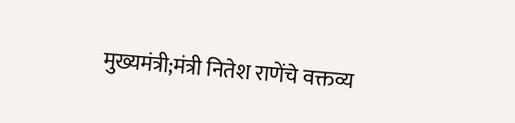मुख्यमंत्री;मंत्री नितेश राणेंचे वक्तव्य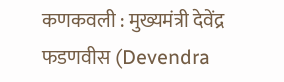कणकवली : मुख्यमंत्री देवेंद्र फडणवीस (Devendra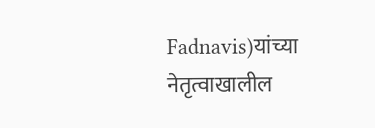Fadnavis)यांच्या नेतृत्वाखालील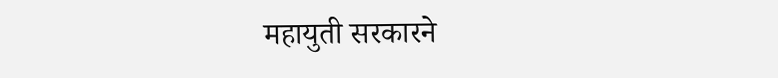महायुती सरकारने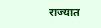राज्यात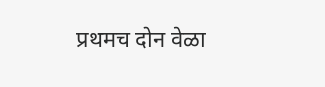प्रथमच दोन वेळा